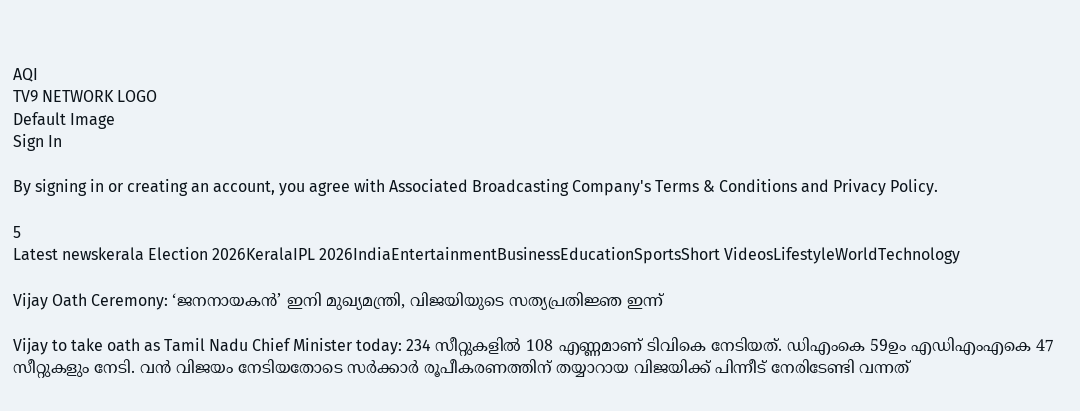AQI
TV9 NETWORK LOGO
Default Image
Sign In

By signing in or creating an account, you agree with Associated Broadcasting Company's Terms & Conditions and Privacy Policy.

5
Latest newskerala Election 2026KeralaIPL 2026IndiaEntertainmentBusinessEducationSportsShort VideosLifestyleWorldTechnology

Vijay Oath Ceremony: ‘ജനനായകൻ’ ഇനി മുഖ്യമന്ത്രി, വിജയിയുടെ സത്യപ്രതിജ്ഞ ഇന്ന്

Vijay to take oath as Tamil Nadu Chief Minister today: 234 സീറ്റുകളിൽ 108 എണ്ണമാണ് ടിവികെ നേടിയത്. ഡിഎംകെ 59ഉം എഡിഎംഎകെ 47 സീറ്റുകളും നേടി. വൻ വിജയം നേടിയതോടെ സർക്കാർ രൂപീകരണത്തിന് തയ്യാറായ വിജയിക്ക് പിന്നീട് നേരിടേണ്ടി വന്നത്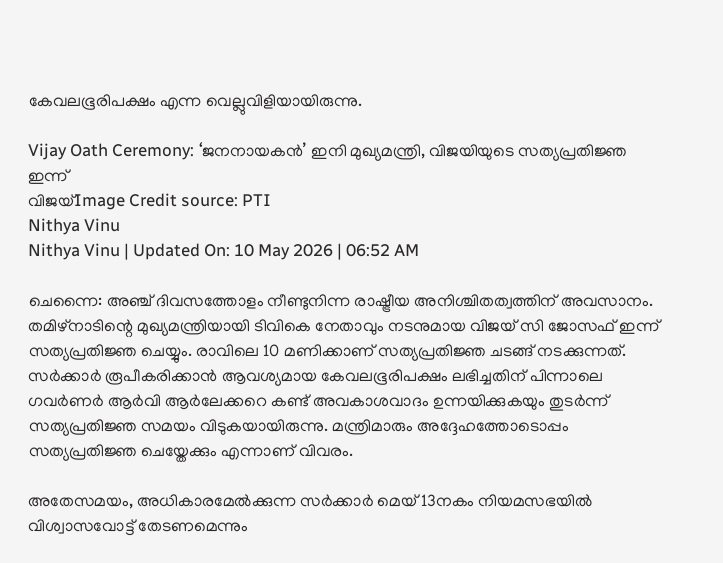കേവലഭൂരിപക്ഷം എന്ന വെല്ലുവിളിയായിരുന്നു.

Vijay Oath Ceremony: ‘ജനനായകൻ’ ഇനി മുഖ്യമന്ത്രി, വിജയിയുടെ സത്യപ്രതിജ്ഞ ഇന്ന്
വിജയ്Image Credit source: PTI
Nithya Vinu
Nithya Vinu | Updated On: 10 May 2026 | 06:52 AM

ചെന്നൈ: അഞ്ച് ദിവസത്തോളം നീണ്ടുനിന്ന രാഷ്ട്രീയ അനിശ്ചിതത്വത്തിന് അവസാനം. തമിഴ്നാടിന്റെ മുഖ്യമന്ത്രിയായി ടിവികെ നേതാവും നടനുമായ വിജയ് സി ജോസഫ് ഇന്ന് സത്യപ്രതിജ്ഞ ചെയ്യും. രാവിലെ 10 മണിക്കാണ് സത്യപ്രതിജ്ഞ ചടങ്ങ് നടക്കുന്നത്. സർക്കാർ രൂപീകരിക്കാൻ ആവശ്യമായ കേവലഭൂരിപക്ഷം ലഭിച്ചതിന് പിന്നാലെ ഗവർണർ ആർവി ആർലേക്കറെ കണ്ട് അവകാശവാദം ഉന്നയിക്കുകയും തുടർന്ന് സത്യപ്രതിജ്ഞ സമയം വിടുകയായിരുന്നു. മന്ത്രിമാരും അദ്ദേഹത്തോടൊപ്പം സത്യപ്രതിജ്ഞ ചെയ്തേക്കും എന്നാണ് വിവരം.

അതേസമയം, അധികാരമേൽക്കുന്ന സർക്കാർ മെയ് 13നകം നിയമസഭയിൽ വിശ്വാസവോട്ട് തേടണമെന്നും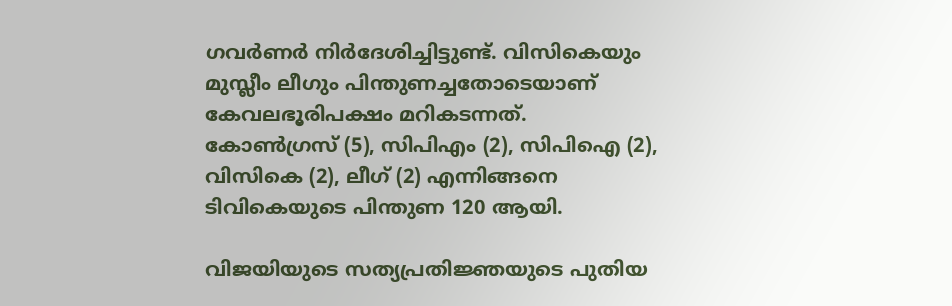ഗവർണർ നിർദേശിച്ചിട്ടുണ്ട്. വിസികെയും മുസ്ലീം ലീഗും പിന്തുണച്ചതോടെയാണ് കേവലഭൂരിപക്ഷം മറികടന്നത്. കോണ്‍ഗ്രസ് (5), സിപിഎം (2), സിപിഐ (2), വിസികെ (2), ലീഗ് (2) എന്നിങ്ങനെ ടിവികെയുടെ പിന്തുണ 120 ആയി.

വിജയിയുടെ സത്യപ്രതിജ്ഞയുടെ പുതിയ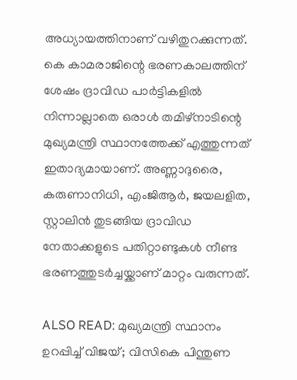അധ്യായത്തിനാണ് വഴിതുറക്കുന്നത്. കെ കാമരാജിന്റെ ഭരണകാലത്തിന് ശേഷം ദ്രാവിഡ പാർട്ടികളിൽ നിന്നാല്ലാതെ ഒരാൾ തമിഴ്നാടിന്റെ മുഖ്യമന്ത്രി സ്ഥാനത്തേക്ക് എത്തുന്നത് ഇതാദ്യമായാണ്. അണ്ണാദുരൈ, കരുണാനിധി, എംജിആർ, ജയലളിത, സ്റ്റാലിൻ തുടങ്ങിയ ദ്രാവിഡ നേതാക്കളുടെ പതിറ്റാണ്ടുകൾ നീണ്ട ഭരണത്തുടർച്ചയ്ക്കാണ് മാറ്റം വരുന്നത്.

ALSO READ: മുഖ്യമന്ത്രി സ്ഥാനം ഉറപ്പിച്ച് വിജയ്; വിസികെ പിന്തുണ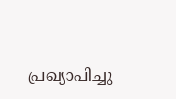പ്രഖ്യാപിച്ചു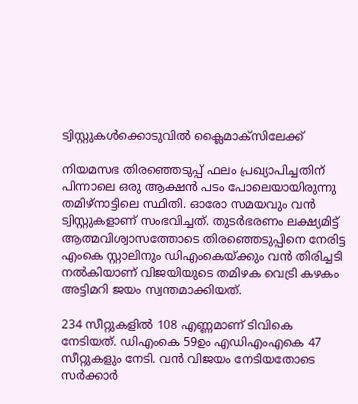ട്വിസ്റ്റുകൾക്കൊടുവിൽ ക്ലൈമാക്സിലേക്ക്

നിയമസഭ തിരഞ്ഞെടുപ്പ് ഫലം പ്രഖ്യാപിച്ചതിന് പിന്നാലെ ഒരു ആക്ഷൻ പടം പോലെയായിരുന്നു തമിഴ്നാട്ടിലെ സ്ഥിതി. ഓരോ സമയവും വൻ ട്വിസ്റ്റുകളാണ് സംഭവിച്ചത്. തുടർഭരണം ലക്ഷ്യമിട്ട് ആത്മവിശ്വാസത്തോടെ തിരഞ്ഞെടുപ്പിനെ നേരിട്ട എംകെ സ്റ്റാലിനും ഡിഎംകെയ്ക്കും വൻ തിരിച്ചടി നൽകിയാണ് വിജയിയുടെ തമിഴക വെട്രി കഴകം അട്ടിമറി ജയം സ്വന്തമാക്കിയത്.

234 സീറ്റുകളിൽ 108 എണ്ണമാണ് ടിവികെ നേടിയത്. ഡിഎംകെ 59ഉം എഡിഎംഎകെ 47 സീറ്റുകളും നേടി. വൻ വിജയം നേടിയതോടെ സർക്കാർ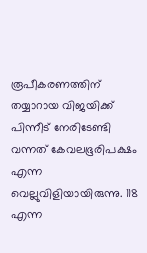രൂപീകരണത്തിന് തയ്യാറായ വിജയിക്ക് പിന്നീട് നേരിടേണ്ടി വന്നത് കേവലഭൂരിപക്ഷം എന്ന വെല്ലുവിളിയായിരുന്നു. 118 എന്ന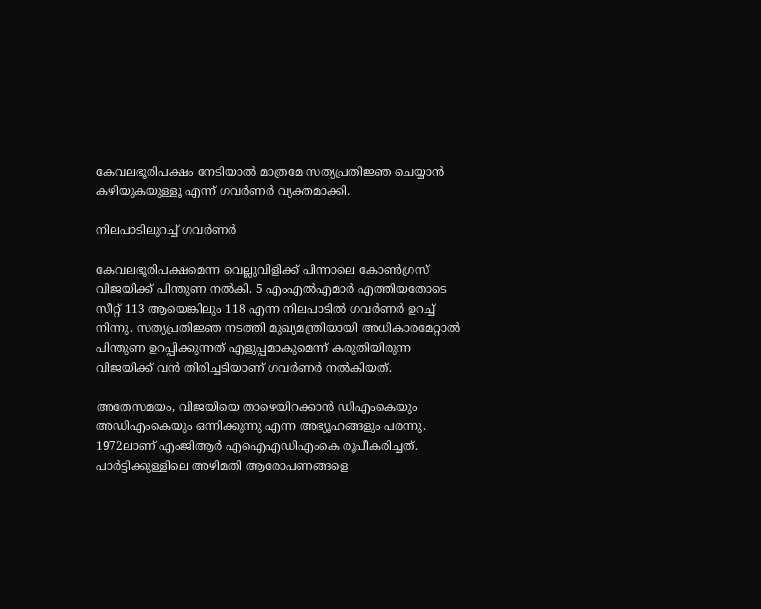കേവലഭൂരിപക്ഷം നേടിയാൽ മാത്രമേ സത്യപ്രതിജ്ഞ ചെയ്യാൻ കഴിയുകയുള്ളൂ എന്ന് ഗവർണർ വ്യക്തമാക്കി.

നിലപാടിലുറച്ച് ഗവർണർ

കേവലഭൂരിപക്ഷമെന്ന വെല്ലുവിളിക്ക് പിന്നാലെ കോൺഗ്രസ് വിജയിക്ക് പിന്തുണ നൽകി. 5 എംഎൽഎമാർ എത്തിയതോടെ സീറ്റ് 113 ആയെങ്കിലും 118 എന്ന നിലപാടിൽ ഗവർണർ ഉറച്ച് നിന്നു. സത്യപ്രതിജ്ഞ നടത്തി മുഖ്യമന്ത്രിയായി അധികാരമേറ്റാൽ പിന്തുണ ഉറപ്പിക്കുന്നത് എളുപ്പമാകുമെന്ന് കരുതിയിരുന്ന വിജയിക്ക് വൻ തിരിച്ചടിയാണ് ഗവർണർ നൽകിയത്.

അതേസമയം, വിജയിയെ താഴെയിറക്കാൻ ഡിഎംകെയും അഡിഎംകെയും ഒന്നിക്കുന്നു എന്ന അഭ്യൂഹങ്ങളും പരന്നു. 1972ലാണ് എംജിആർ എഐഎഡിഎംകെ രൂപീകരിച്ചത്. പാർട്ടിക്കുള്ളിലെ അഴിമതി ആരോപണങ്ങളെ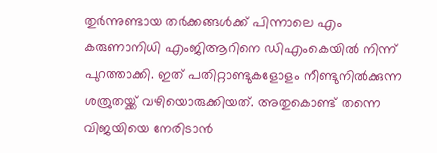തുർന്നുണ്ടായ തർക്കങ്ങൾക്ക് പിന്നാലെ എം കരുണാനിധി എംജിആറിനെ ഡിഎംകെയിൽ നിന്ന് പുറത്താക്കി. ഇത് പതിറ്റാണ്ടുകളോളം നീണ്ടുനിൽക്കുന്ന ശത്രുതയ്ക്ക് വഴിയൊരുക്കിയത്. അതുകൊണ്ട് തന്നെ വിജയിയെ നേരിടാൻ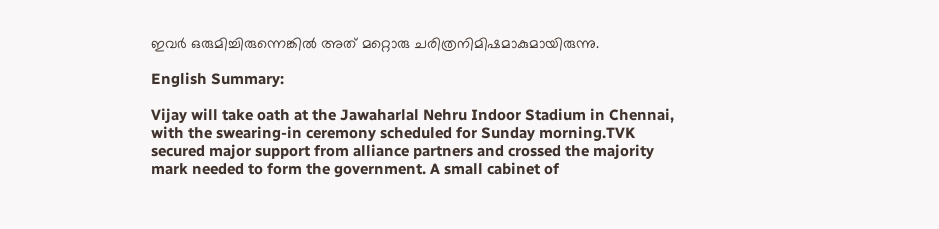ഇവർ ഒരുമിച്ചിരുന്നെങ്കിൽ അത് മറ്റൊരു ചരിത്രനിമിഷമാകുമായിരുന്നു.

English Summary:

Vijay will take oath at the Jawaharlal Nehru Indoor Stadium in Chennai, with the swearing-in ceremony scheduled for Sunday morning.TVK secured major support from alliance partners and crossed the majority mark needed to form the government. A small cabinet of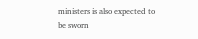ministers is also expected to be sworn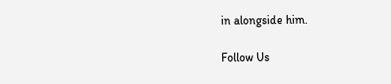in alongside him.

Follow Us